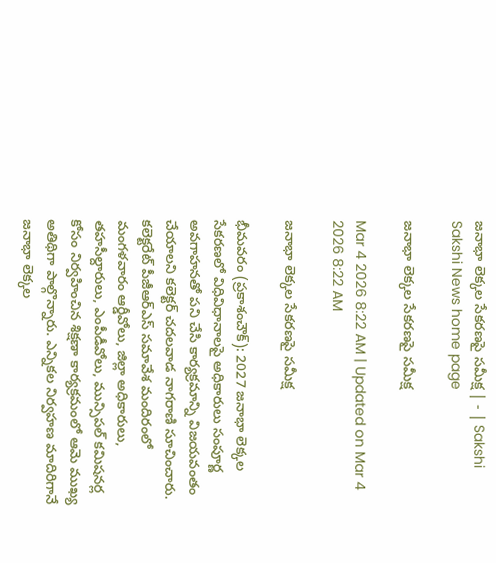జనాభా లెక్కల సేకరణపై సమీక్ష | - | Sakshi
Sakshi News home page

జనాభా లెక్కల సేకరణపై సమీక్ష

Mar 4 2026 8:22 AM | Updated on Mar 4 2026 8:22 AM

జనాభా లెక్కల సేకరణపై సమీక్ష

భీమవరం (ప్రకాశంచౌక్‌): 2027 జనాభా లెక్కల సేకరణలో విధివిధానాలపై అధికారులు సంపూర్ణ అవగాహనతో పని చేసి కార్యక్రమాన్ని విజయవంతం చేయాలని కలెక్టర్‌ చదలవాడ నాగరాణి సూచించారు. కలెక్టరేట్‌ పీజీఆర్‌ఎస్‌ సమావేశ మందిరంలో మంగళవారం ఆర్డీవోలు, జిల్లా అధికారులు, తహసీల్దారులు, ఎంపీడీవోలు, మున్సిపల్‌ కమిషనర్ల కోసం నిర్వహించిన శిక్షణా కార్యక్రమంలో ఆమె ముఖ్య అతిథిగా పాల్గొన్నారు. ఎన్నికల నిర్వహణ మాదిరిగానే జనాభా లెక్కల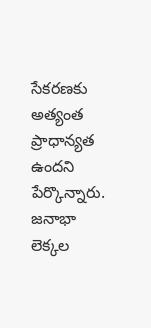సేకరణకు అత్యంత ప్రాధాన్యత ఉందని పేర్కొన్నారు. జనాభా లెక్కల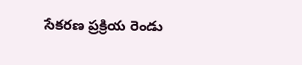సేకరణ ప్రక్రియ రెండు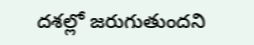దశల్లో జరుగుతుందని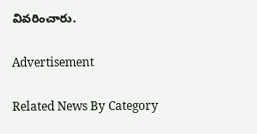వివరించారు.

Advertisement

Related News By Category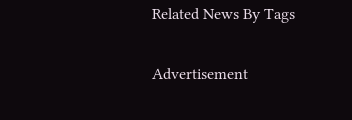Related News By Tags

Advertisement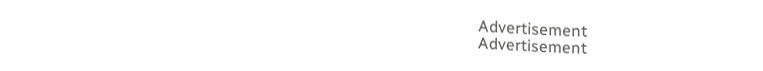Advertisement
Advertisement